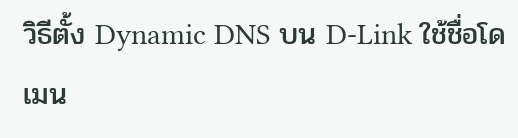วิธีตั้ง Dynamic DNS บน D-Link ใช้ชื่อโดเมน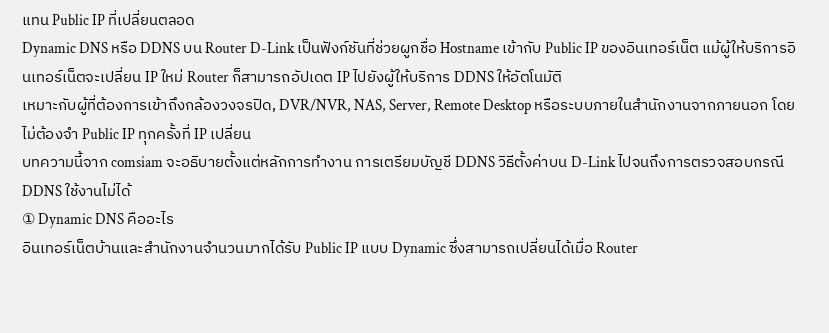แทน Public IP ที่เปลี่ยนตลอด
Dynamic DNS หรือ DDNS บน Router D-Link เป็นฟังก์ชันที่ช่วยผูกชื่อ Hostname เข้ากับ Public IP ของอินเทอร์เน็ต แม้ผู้ให้บริการอินเทอร์เน็ตจะเปลี่ยน IP ใหม่ Router ก็สามารถอัปเดต IP ไปยังผู้ให้บริการ DDNS ให้อัตโนมัติ
เหมาะกับผู้ที่ต้องการเข้าถึงกล้องวงจรปิด, DVR/NVR, NAS, Server, Remote Desktop หรือระบบภายในสำนักงานจากภายนอก โดยไม่ต้องจำ Public IP ทุกครั้งที่ IP เปลี่ยน
บทความนี้จาก comsiam จะอธิบายตั้งแต่หลักการทำงาน การเตรียมบัญชี DDNS วิธีตั้งค่าบน D-Link ไปจนถึงการตรวจสอบกรณี DDNS ใช้งานไม่ได้
① Dynamic DNS คืออะไร
อินเทอร์เน็ตบ้านและสำนักงานจำนวนมากได้รับ Public IP แบบ Dynamic ซึ่งสามารถเปลี่ยนได้เมื่อ Router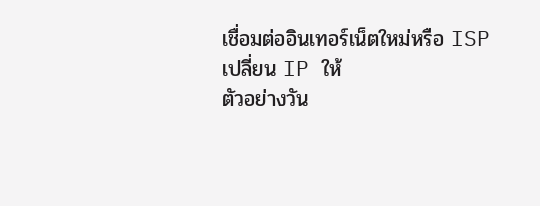เชื่อมต่ออินเทอร์เน็ตใหม่หรือ ISP เปลี่ยน IP ให้
ตัวอย่างวัน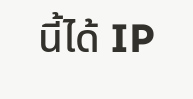นี้ได้ IP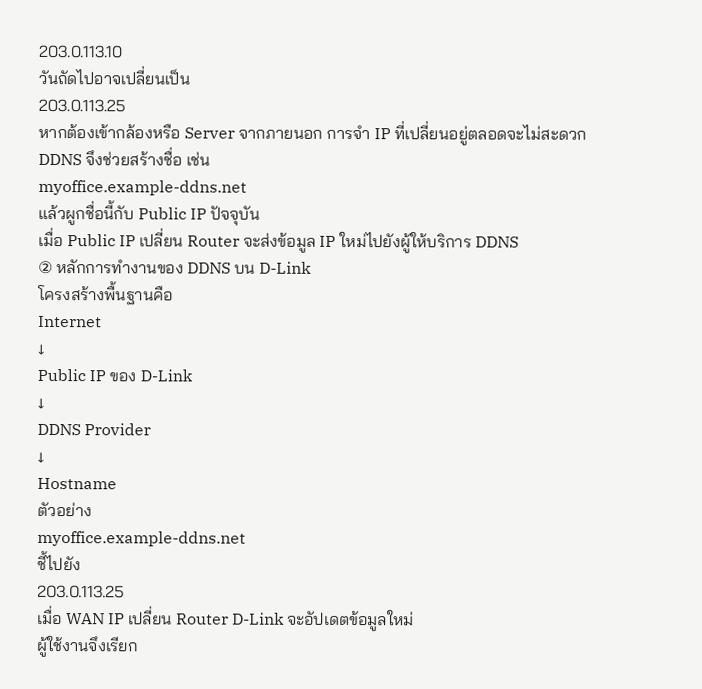203.0.113.10
วันถัดไปอาจเปลี่ยนเป็น
203.0.113.25
หากต้องเข้ากล้องหรือ Server จากภายนอก การจำ IP ที่เปลี่ยนอยู่ตลอดจะไม่สะดวก
DDNS จึงช่วยสร้างชื่อ เช่น
myoffice.example-ddns.net
แล้วผูกชื่อนี้กับ Public IP ปัจจุบัน
เมื่อ Public IP เปลี่ยน Router จะส่งข้อมูล IP ใหม่ไปยังผู้ให้บริการ DDNS
② หลักการทำงานของ DDNS บน D-Link
โครงสร้างพื้นฐานคือ
Internet
↓
Public IP ของ D-Link
↓
DDNS Provider
↓
Hostname
ตัวอย่าง
myoffice.example-ddns.net
ชี้ไปยัง
203.0.113.25
เมื่อ WAN IP เปลี่ยน Router D-Link จะอัปเดตข้อมูลใหม่
ผู้ใช้งานจึงเรียก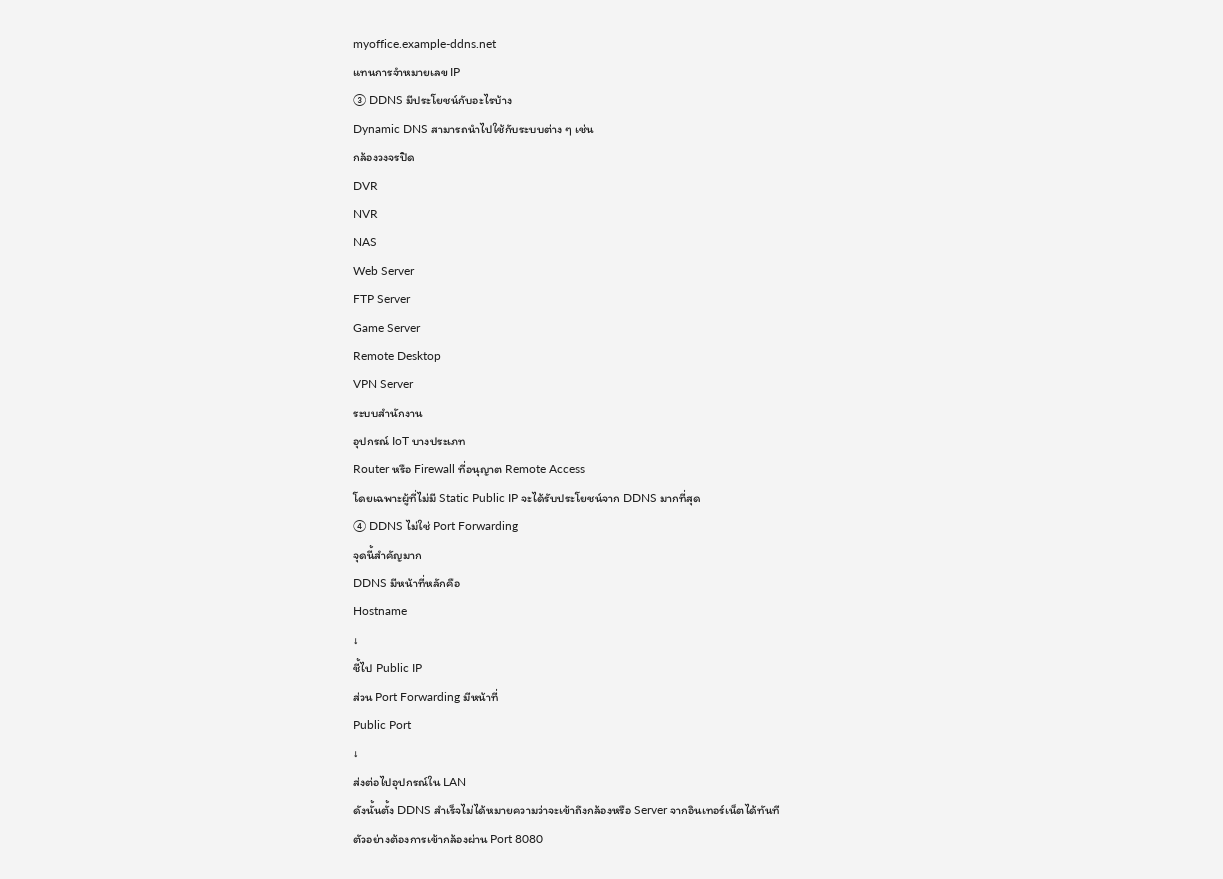myoffice.example-ddns.net
แทนการจำหมายเลข IP
③ DDNS มีประโยชน์กับอะไรบ้าง
Dynamic DNS สามารถนำไปใช้กับระบบต่าง ๆ เช่น
กล้องวงจรปิด
DVR
NVR
NAS
Web Server
FTP Server
Game Server
Remote Desktop
VPN Server
ระบบสำนักงาน
อุปกรณ์ IoT บางประเภท
Router หรือ Firewall ที่อนุญาต Remote Access
โดยเฉพาะผู้ที่ไม่มี Static Public IP จะได้รับประโยชน์จาก DDNS มากที่สุด
④ DDNS ไม่ใช่ Port Forwarding
จุดนี้สำคัญมาก
DDNS มีหน้าที่หลักคือ
Hostname
↓
ชี้ไป Public IP
ส่วน Port Forwarding มีหน้าที่
Public Port
↓
ส่งต่อไปอุปกรณ์ใน LAN
ดังนั้นตั้ง DDNS สำเร็จไม่ได้หมายความว่าจะเข้าถึงกล้องหรือ Server จากอินเทอร์เน็ตได้ทันที
ตัวอย่างต้องการเข้ากล้องผ่าน Port 8080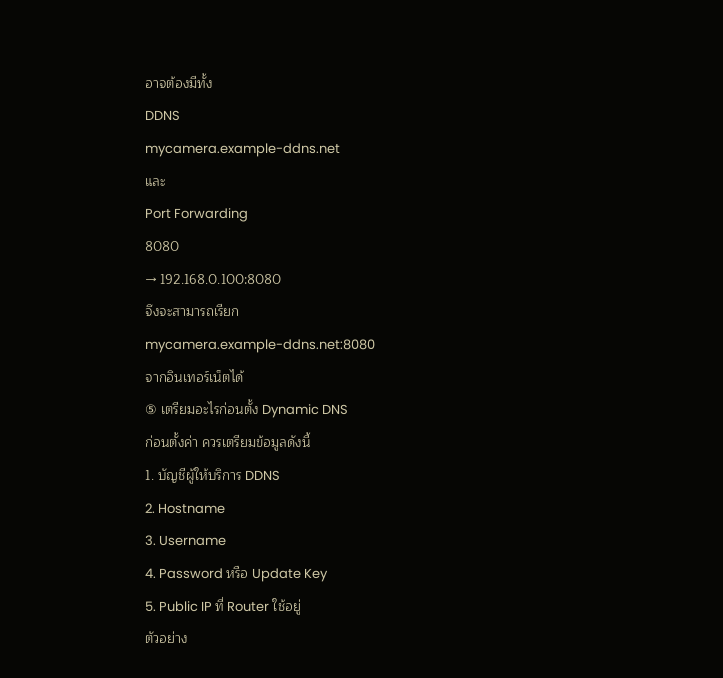อาจต้องมีทั้ง
DDNS
mycamera.example-ddns.net
และ
Port Forwarding
8080
→ 192.168.0.100:8080
จึงจะสามารถเรียก
mycamera.example-ddns.net:8080
จากอินเทอร์เน็ตได้
⑤ เตรียมอะไรก่อนตั้ง Dynamic DNS
ก่อนตั้งค่า ควรเตรียมข้อมูลดังนี้
1. บัญชีผู้ให้บริการ DDNS
2. Hostname
3. Username
4. Password หรือ Update Key
5. Public IP ที่ Router ใช้อยู่
ตัวอย่าง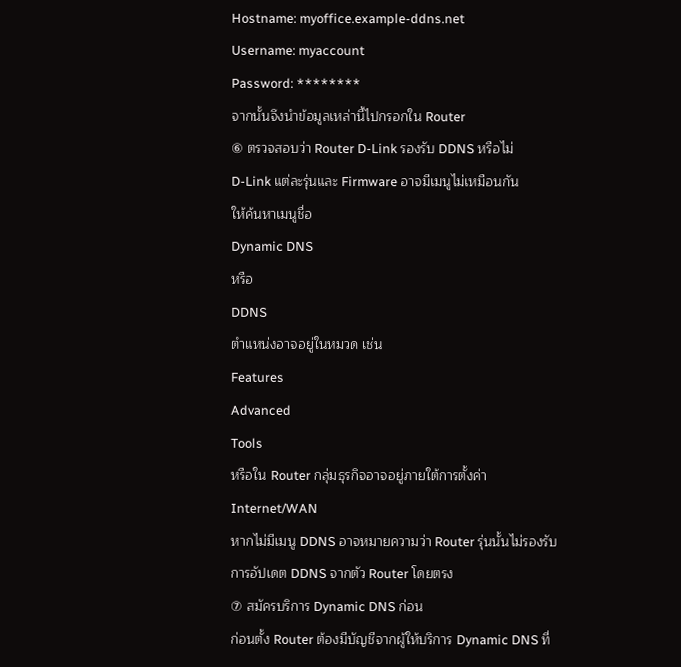Hostname: myoffice.example-ddns.net
Username: myaccount
Password: ********
จากนั้นจึงนำข้อมูลเหล่านี้ไปกรอกใน Router
⑥ ตรวจสอบว่า Router D-Link รองรับ DDNS หรือไม่
D-Link แต่ละรุ่นและ Firmware อาจมีเมนูไม่เหมือนกัน
ให้ค้นหาเมนูชื่อ
Dynamic DNS
หรือ
DDNS
ตำแหน่งอาจอยู่ในหมวด เช่น
Features
Advanced
Tools
หรือใน Router กลุ่มธุรกิจอาจอยู่ภายใต้การตั้งค่า Internet/WAN
หากไม่มีเมนู DDNS อาจหมายความว่า Router รุ่นนั้นไม่รองรับการอัปเดต DDNS จากตัว Router โดยตรง
⑦ สมัครบริการ Dynamic DNS ก่อน
ก่อนตั้ง Router ต้องมีบัญชีจากผู้ให้บริการ Dynamic DNS ที่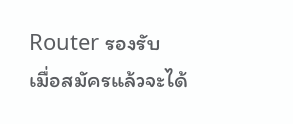Router รองรับ
เมื่อสมัครแล้วจะได้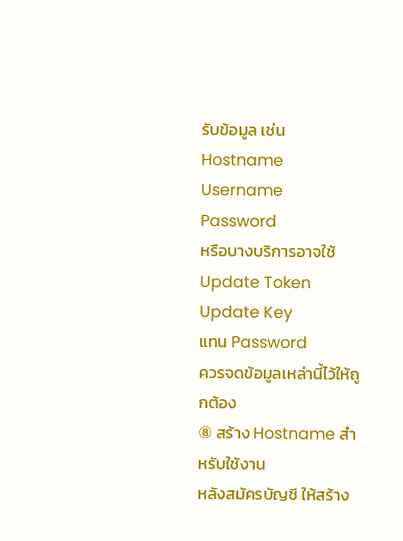รับข้อมูล เช่น
Hostname
Username
Password
หรือบางบริการอาจใช้
Update Token
Update Key
แทน Password
ควรจดข้อมูลเหล่านี้ไว้ให้ถูกต้อง
⑧ สร้าง Hostname สำหรับใช้งาน
หลังสมัครบัญชี ให้สร้าง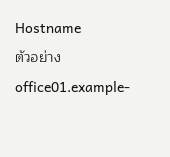Hostname
ตัวอย่าง
office01.example-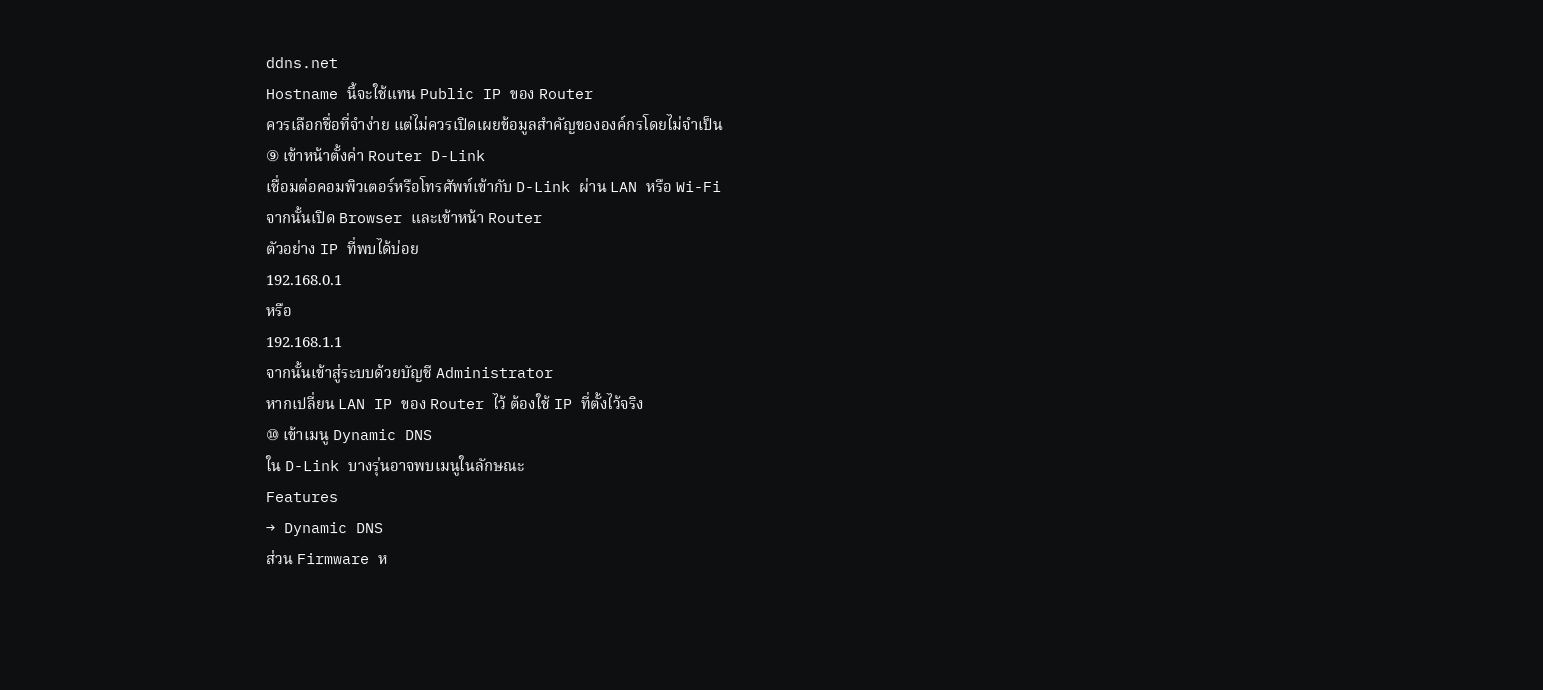ddns.net
Hostname นี้จะใช้แทน Public IP ของ Router
ควรเลือกชื่อที่จำง่าย แต่ไม่ควรเปิดเผยข้อมูลสำคัญขององค์กรโดยไม่จำเป็น
⑨ เข้าหน้าตั้งค่า Router D-Link
เชื่อมต่อคอมพิวเตอร์หรือโทรศัพท์เข้ากับ D-Link ผ่าน LAN หรือ Wi-Fi
จากนั้นเปิด Browser และเข้าหน้า Router
ตัวอย่าง IP ที่พบได้บ่อย
192.168.0.1
หรือ
192.168.1.1
จากนั้นเข้าสู่ระบบด้วยบัญชี Administrator
หากเปลี่ยน LAN IP ของ Router ไว้ ต้องใช้ IP ที่ตั้งไว้จริง
⑩ เข้าเมนู Dynamic DNS
ใน D-Link บางรุ่นอาจพบเมนูในลักษณะ
Features
→ Dynamic DNS
ส่วน Firmware ห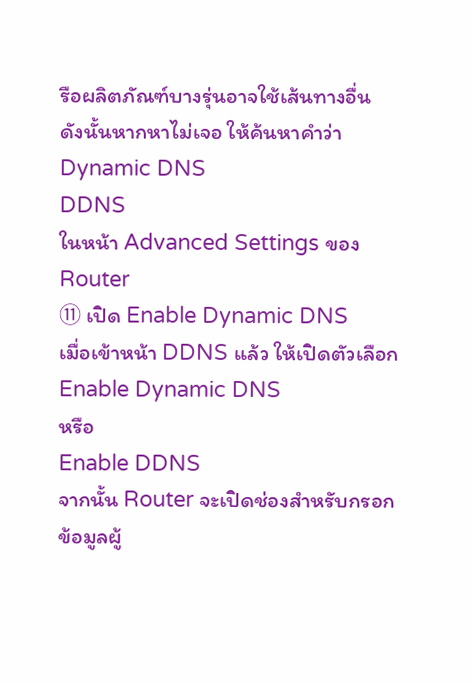รือผลิตภัณฑ์บางรุ่นอาจใช้เส้นทางอื่น
ดังนั้นหากหาไม่เจอ ให้ค้นหาคำว่า
Dynamic DNS
DDNS
ในหน้า Advanced Settings ของ Router
⑪ เปิด Enable Dynamic DNS
เมื่อเข้าหน้า DDNS แล้ว ให้เปิดตัวเลือก
Enable Dynamic DNS
หรือ
Enable DDNS
จากนั้น Router จะเปิดช่องสำหรับกรอกข้อมูลผู้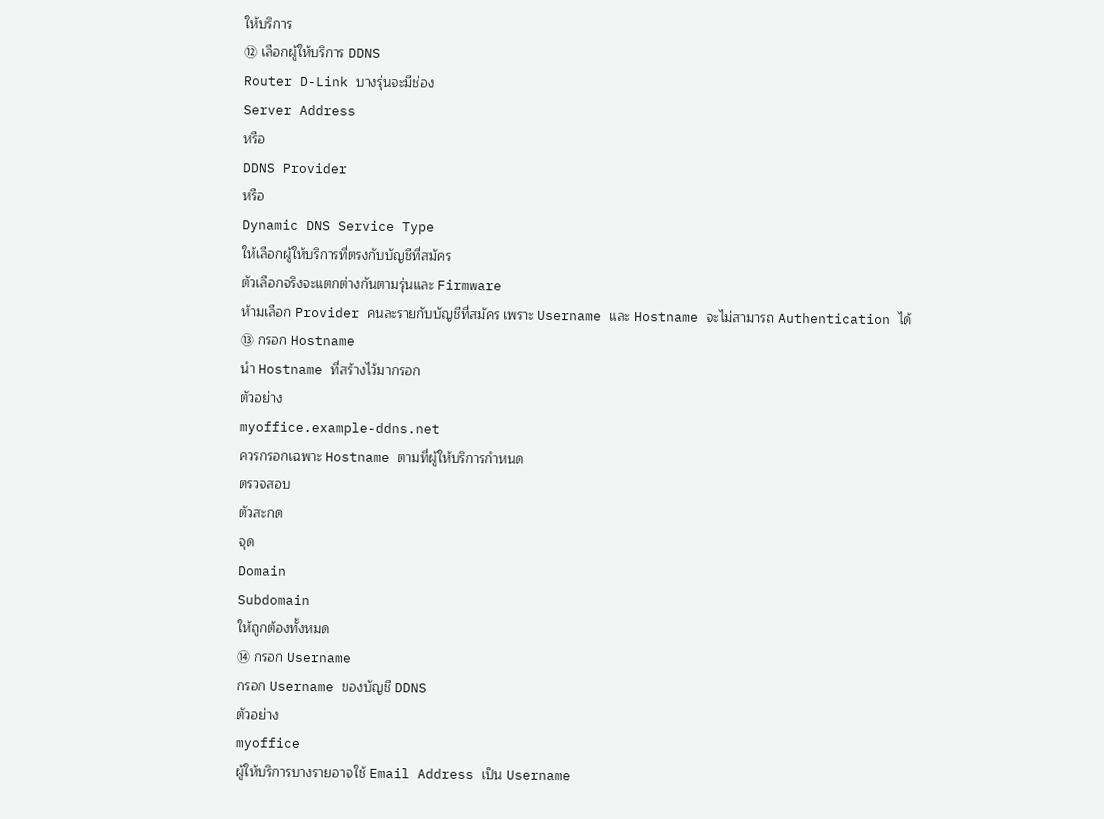ให้บริการ
⑫ เลือกผู้ให้บริการ DDNS
Router D-Link บางรุ่นจะมีช่อง
Server Address
หรือ
DDNS Provider
หรือ
Dynamic DNS Service Type
ให้เลือกผู้ให้บริการที่ตรงกับบัญชีที่สมัคร
ตัวเลือกจริงจะแตกต่างกันตามรุ่นและ Firmware
ห้ามเลือก Provider คนละรายกับบัญชีที่สมัคร เพราะ Username และ Hostname จะไม่สามารถ Authentication ได้
⑬ กรอก Hostname
นำ Hostname ที่สร้างไว้มากรอก
ตัวอย่าง
myoffice.example-ddns.net
ควรกรอกเฉพาะ Hostname ตามที่ผู้ให้บริการกำหนด
ตรวจสอบ
ตัวสะกด
จุด
Domain
Subdomain
ให้ถูกต้องทั้งหมด
⑭ กรอก Username
กรอก Username ของบัญชี DDNS
ตัวอย่าง
myoffice
ผู้ให้บริการบางรายอาจใช้ Email Address เป็น Username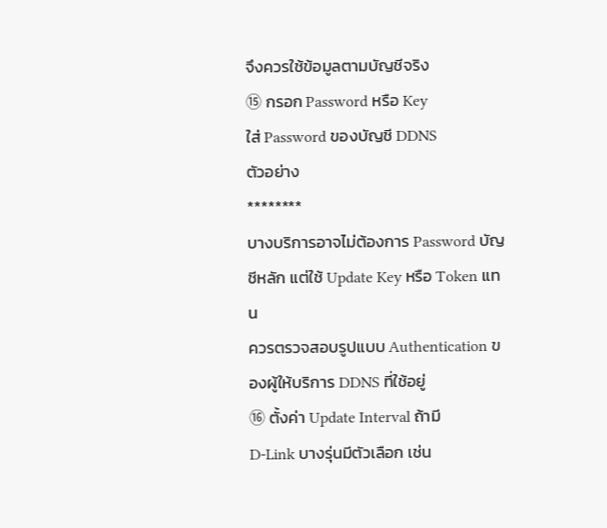จึงควรใช้ข้อมูลตามบัญชีจริง
⑮ กรอก Password หรือ Key
ใส่ Password ของบัญชี DDNS
ตัวอย่าง
********
บางบริการอาจไม่ต้องการ Password บัญชีหลัก แต่ใช้ Update Key หรือ Token แทน
ควรตรวจสอบรูปแบบ Authentication ของผู้ให้บริการ DDNS ที่ใช้อยู่
⑯ ตั้งค่า Update Interval ถ้ามี
D-Link บางรุ่นมีตัวเลือก เช่น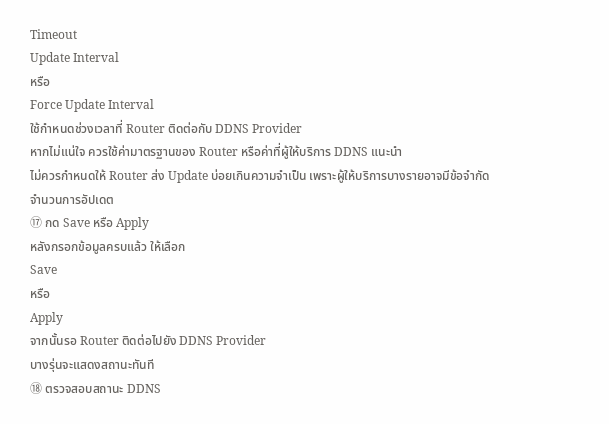Timeout
Update Interval
หรือ
Force Update Interval
ใช้กำหนดช่วงเวลาที่ Router ติดต่อกับ DDNS Provider
หากไม่แน่ใจ ควรใช้ค่ามาตรฐานของ Router หรือค่าที่ผู้ให้บริการ DDNS แนะนำ
ไม่ควรกำหนดให้ Router ส่ง Update บ่อยเกินความจำเป็น เพราะผู้ให้บริการบางรายอาจมีข้อจำกัดจำนวนการอัปเดต
⑰ กด Save หรือ Apply
หลังกรอกข้อมูลครบแล้ว ให้เลือก
Save
หรือ
Apply
จากนั้นรอ Router ติดต่อไปยัง DDNS Provider
บางรุ่นจะแสดงสถานะทันที
⑱ ตรวจสอบสถานะ DDNS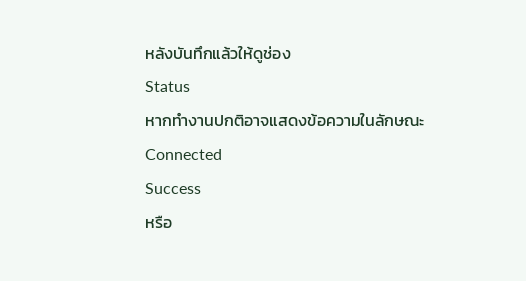หลังบันทึกแล้วให้ดูช่อง
Status
หากทำงานปกติอาจแสดงข้อความในลักษณะ
Connected
Success
หรือ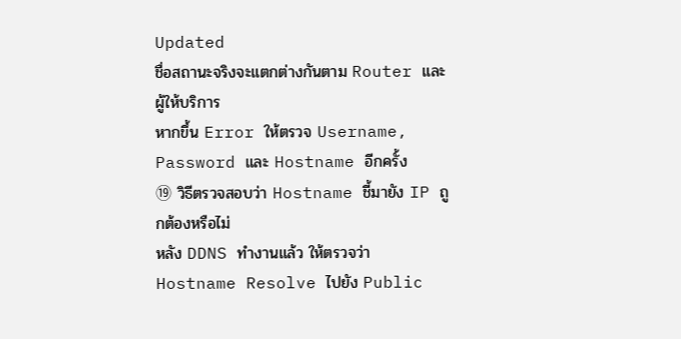Updated
ชื่อสถานะจริงจะแตกต่างกันตาม Router และผู้ให้บริการ
หากขึ้น Error ให้ตรวจ Username, Password และ Hostname อีกครั้ง
⑲ วิธีตรวจสอบว่า Hostname ชี้มายัง IP ถูกต้องหรือไม่
หลัง DDNS ทำงานแล้ว ให้ตรวจว่า Hostname Resolve ไปยัง Public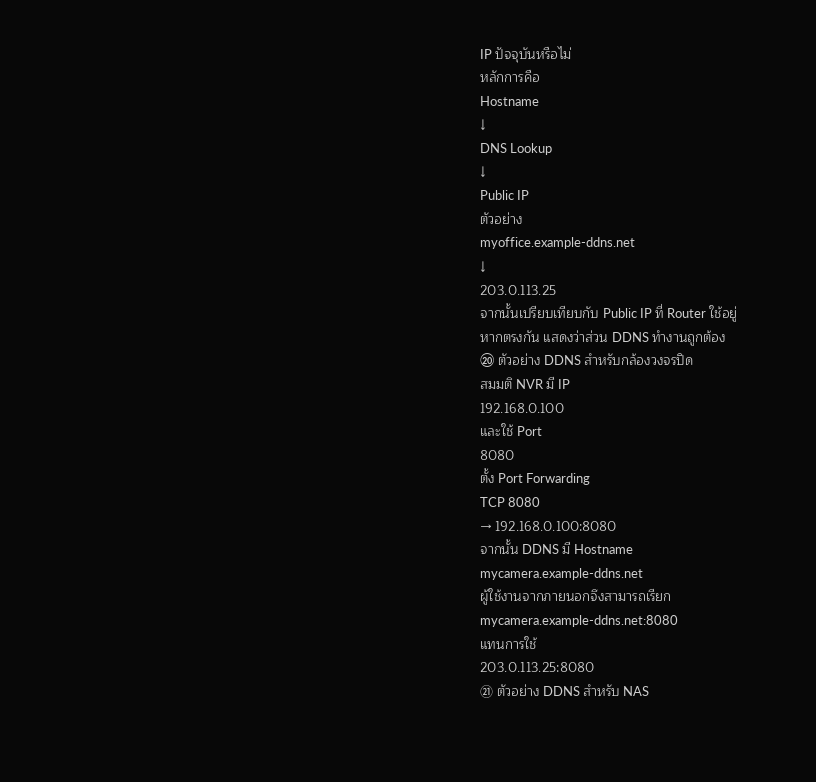IP ปัจจุบันหรือไม่
หลักการคือ
Hostname
↓
DNS Lookup
↓
Public IP
ตัวอย่าง
myoffice.example-ddns.net
↓
203.0.113.25
จากนั้นเปรียบเทียบกับ Public IP ที่ Router ใช้อยู่
หากตรงกัน แสดงว่าส่วน DDNS ทำงานถูกต้อง
⑳ ตัวอย่าง DDNS สำหรับกล้องวงจรปิด
สมมติ NVR มี IP
192.168.0.100
และใช้ Port
8080
ตั้ง Port Forwarding
TCP 8080
→ 192.168.0.100:8080
จากนั้น DDNS มี Hostname
mycamera.example-ddns.net
ผู้ใช้งานจากภายนอกจึงสามารถเรียก
mycamera.example-ddns.net:8080
แทนการใช้
203.0.113.25:8080
㉑ ตัวอย่าง DDNS สำหรับ NAS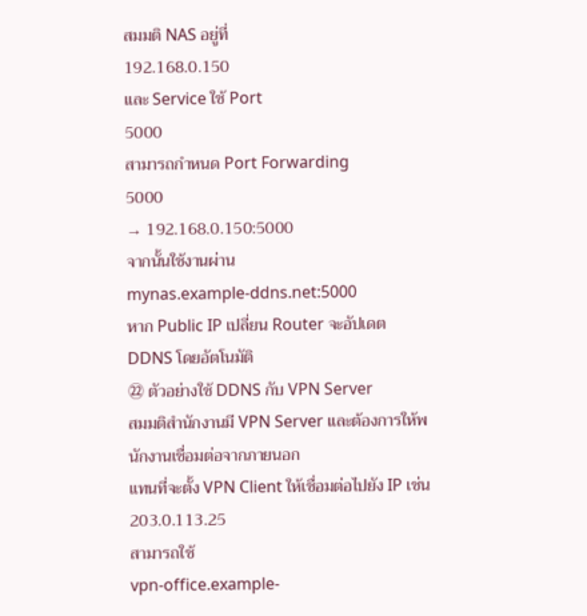สมมติ NAS อยู่ที่
192.168.0.150
และ Service ใช้ Port
5000
สามารถกำหนด Port Forwarding
5000
→ 192.168.0.150:5000
จากนั้นใช้งานผ่าน
mynas.example-ddns.net:5000
หาก Public IP เปลี่ยน Router จะอัปเดต DDNS โดยอัตโนมัติ
㉒ ตัวอย่างใช้ DDNS กับ VPN Server
สมมติสำนักงานมี VPN Server และต้องการให้พนักงานเชื่อมต่อจากภายนอก
แทนที่จะตั้ง VPN Client ให้เชื่อมต่อไปยัง IP เช่น
203.0.113.25
สามารถใช้
vpn-office.example-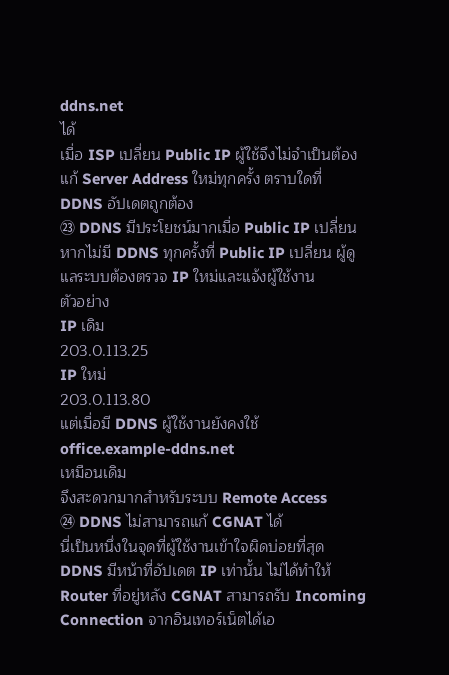ddns.net
ได้
เมื่อ ISP เปลี่ยน Public IP ผู้ใช้จึงไม่จำเป็นต้องแก้ Server Address ใหม่ทุกครั้ง ตราบใดที่ DDNS อัปเดตถูกต้อง
㉓ DDNS มีประโยชน์มากเมื่อ Public IP เปลี่ยน
หากไม่มี DDNS ทุกครั้งที่ Public IP เปลี่ยน ผู้ดูแลระบบต้องตรวจ IP ใหม่และแจ้งผู้ใช้งาน
ตัวอย่าง
IP เดิม
203.0.113.25
IP ใหม่
203.0.113.80
แต่เมื่อมี DDNS ผู้ใช้งานยังคงใช้
office.example-ddns.net
เหมือนเดิม
จึงสะดวกมากสำหรับระบบ Remote Access
㉔ DDNS ไม่สามารถแก้ CGNAT ได้
นี่เป็นหนึ่งในจุดที่ผู้ใช้งานเข้าใจผิดบ่อยที่สุด
DDNS มีหน้าที่อัปเดต IP เท่านั้น ไม่ได้ทำให้ Router ที่อยู่หลัง CGNAT สามารถรับ Incoming Connection จากอินเทอร์เน็ตได้เอ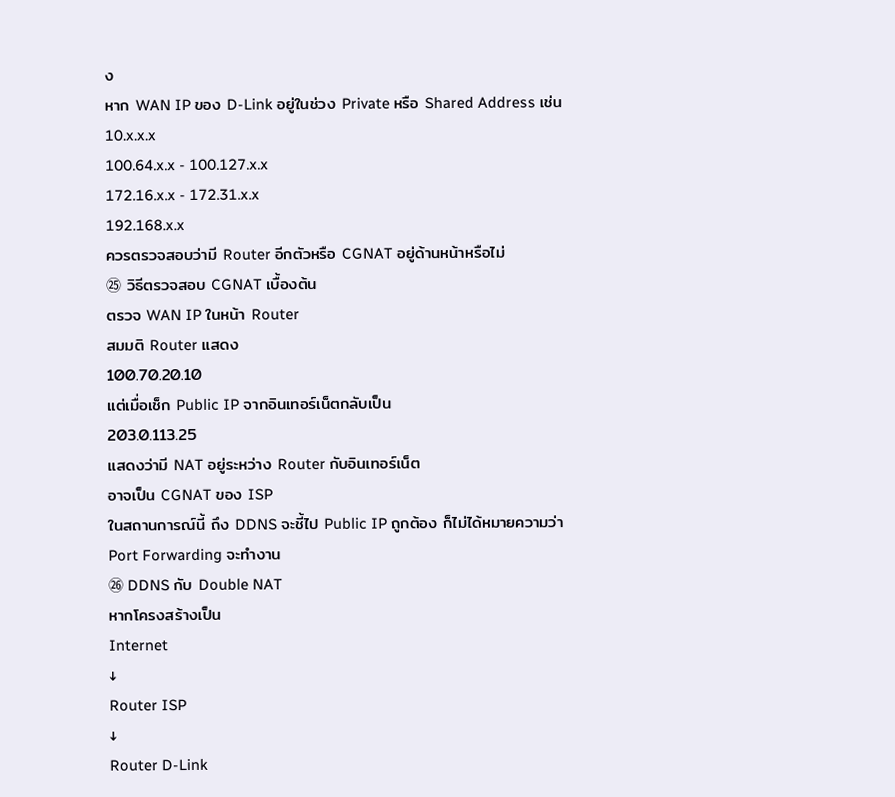ง
หาก WAN IP ของ D-Link อยู่ในช่วง Private หรือ Shared Address เช่น
10.x.x.x
100.64.x.x - 100.127.x.x
172.16.x.x - 172.31.x.x
192.168.x.x
ควรตรวจสอบว่ามี Router อีกตัวหรือ CGNAT อยู่ด้านหน้าหรือไม่
㉕ วิธีตรวจสอบ CGNAT เบื้องต้น
ตรวจ WAN IP ในหน้า Router
สมมติ Router แสดง
100.70.20.10
แต่เมื่อเช็ก Public IP จากอินเทอร์เน็ตกลับเป็น
203.0.113.25
แสดงว่ามี NAT อยู่ระหว่าง Router กับอินเทอร์เน็ต
อาจเป็น CGNAT ของ ISP
ในสถานการณ์นี้ ถึง DDNS จะชี้ไป Public IP ถูกต้อง ก็ไม่ได้หมายความว่า Port Forwarding จะทำงาน
㉖ DDNS กับ Double NAT
หากโครงสร้างเป็น
Internet
↓
Router ISP
↓
Router D-Link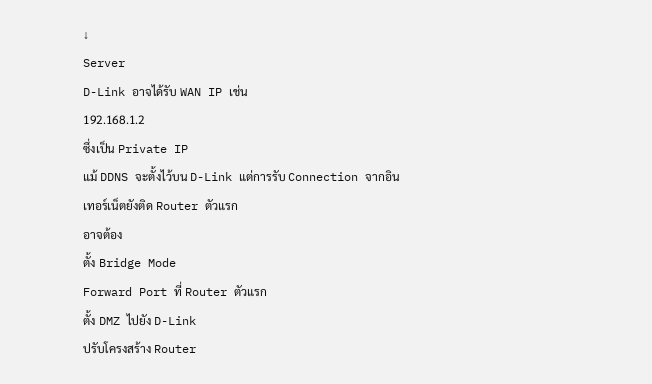↓
Server
D-Link อาจได้รับ WAN IP เช่น
192.168.1.2
ซึ่งเป็น Private IP
แม้ DDNS จะตั้งไว้บน D-Link แต่การรับ Connection จากอินเทอร์เน็ตยังติด Router ตัวแรก
อาจต้อง
ตั้ง Bridge Mode
Forward Port ที่ Router ตัวแรก
ตั้ง DMZ ไปยัง D-Link
ปรับโครงสร้าง Router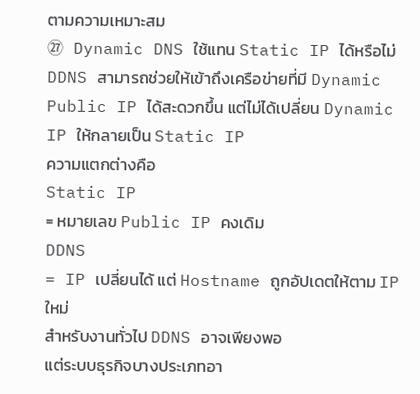ตามความเหมาะสม
㉗ Dynamic DNS ใช้แทน Static IP ได้หรือไม่
DDNS สามารถช่วยให้เข้าถึงเครือข่ายที่มี Dynamic Public IP ได้สะดวกขึ้น แต่ไม่ได้เปลี่ยน Dynamic IP ให้กลายเป็น Static IP
ความแตกต่างคือ
Static IP
= หมายเลข Public IP คงเดิม
DDNS
= IP เปลี่ยนได้ แต่ Hostname ถูกอัปเดตให้ตาม IP ใหม่
สำหรับงานทั่วไป DDNS อาจเพียงพอ
แต่ระบบธุรกิจบางประเภทอา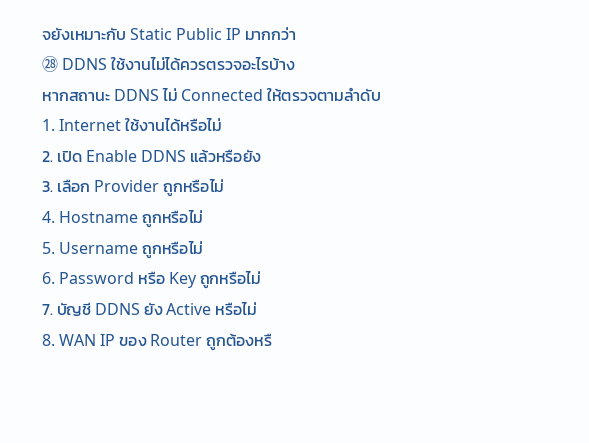จยังเหมาะกับ Static Public IP มากกว่า
㉘ DDNS ใช้งานไม่ได้ควรตรวจอะไรบ้าง
หากสถานะ DDNS ไม่ Connected ให้ตรวจตามลำดับ
1. Internet ใช้งานได้หรือไม่
2. เปิด Enable DDNS แล้วหรือยัง
3. เลือก Provider ถูกหรือไม่
4. Hostname ถูกหรือไม่
5. Username ถูกหรือไม่
6. Password หรือ Key ถูกหรือไม่
7. บัญชี DDNS ยัง Active หรือไม่
8. WAN IP ของ Router ถูกต้องหรื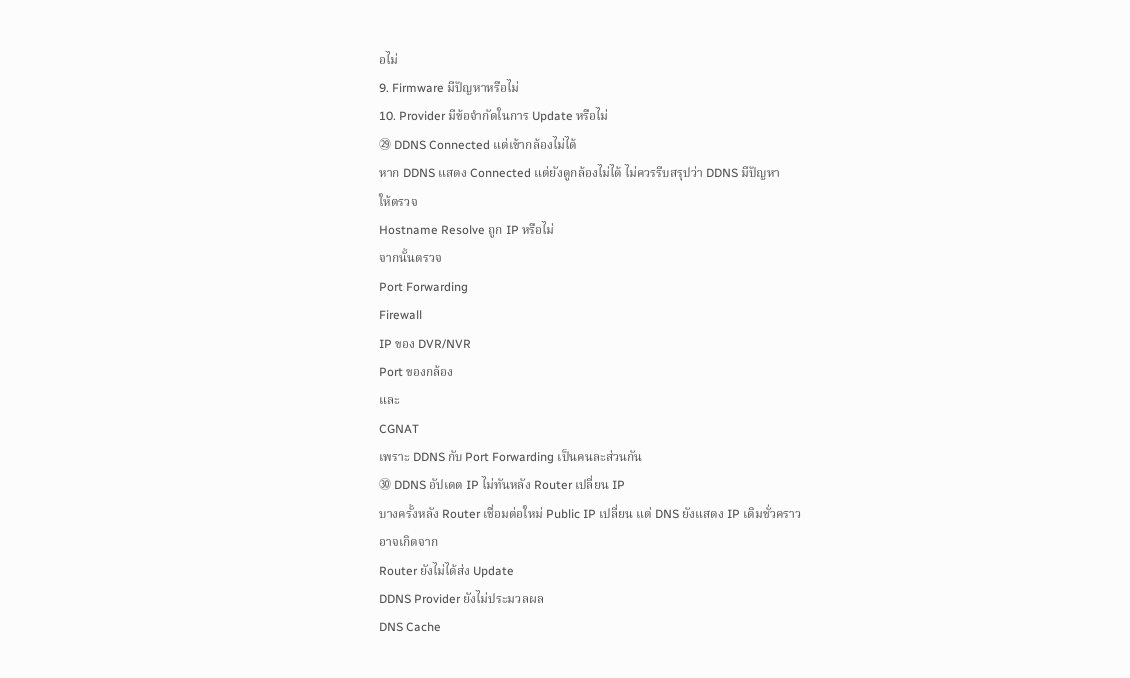อไม่
9. Firmware มีปัญหาหรือไม่
10. Provider มีข้อจำกัดในการ Update หรือไม่
㉙ DDNS Connected แต่เข้ากล้องไม่ได้
หาก DDNS แสดง Connected แต่ยังดูกล้องไม่ได้ ไม่ควรรีบสรุปว่า DDNS มีปัญหา
ให้ตรวจ
Hostname Resolve ถูก IP หรือไม่
จากนั้นตรวจ
Port Forwarding
Firewall
IP ของ DVR/NVR
Port ของกล้อง
และ
CGNAT
เพราะ DDNS กับ Port Forwarding เป็นคนละส่วนกัน
㉚ DDNS อัปเดต IP ไม่ทันหลัง Router เปลี่ยน IP
บางครั้งหลัง Router เชื่อมต่อใหม่ Public IP เปลี่ยน แต่ DNS ยังแสดง IP เดิมชั่วคราว
อาจเกิดจาก
Router ยังไม่ได้ส่ง Update
DDNS Provider ยังไม่ประมวลผล
DNS Cache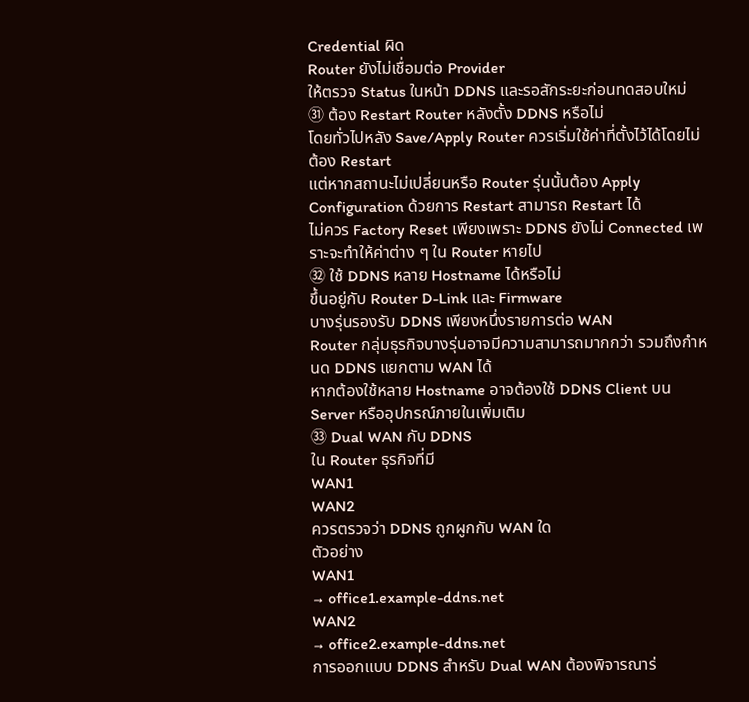Credential ผิด
Router ยังไม่เชื่อมต่อ Provider
ให้ตรวจ Status ในหน้า DDNS และรอสักระยะก่อนทดสอบใหม่
㉛ ต้อง Restart Router หลังตั้ง DDNS หรือไม่
โดยทั่วไปหลัง Save/Apply Router ควรเริ่มใช้ค่าที่ตั้งไว้ได้โดยไม่ต้อง Restart
แต่หากสถานะไม่เปลี่ยนหรือ Router รุ่นนั้นต้อง Apply Configuration ด้วยการ Restart สามารถ Restart ได้
ไม่ควร Factory Reset เพียงเพราะ DDNS ยังไม่ Connected เพราะจะทำให้ค่าต่าง ๆ ใน Router หายไป
㉜ ใช้ DDNS หลาย Hostname ได้หรือไม่
ขึ้นอยู่กับ Router D-Link และ Firmware
บางรุ่นรองรับ DDNS เพียงหนึ่งรายการต่อ WAN
Router กลุ่มธุรกิจบางรุ่นอาจมีความสามารถมากกว่า รวมถึงกำหนด DDNS แยกตาม WAN ได้
หากต้องใช้หลาย Hostname อาจต้องใช้ DDNS Client บน Server หรืออุปกรณ์ภายในเพิ่มเติม
㉝ Dual WAN กับ DDNS
ใน Router ธุรกิจที่มี
WAN1
WAN2
ควรตรวจว่า DDNS ถูกผูกกับ WAN ใด
ตัวอย่าง
WAN1
→ office1.example-ddns.net
WAN2
→ office2.example-ddns.net
การออกแบบ DDNS สำหรับ Dual WAN ต้องพิจารณาร่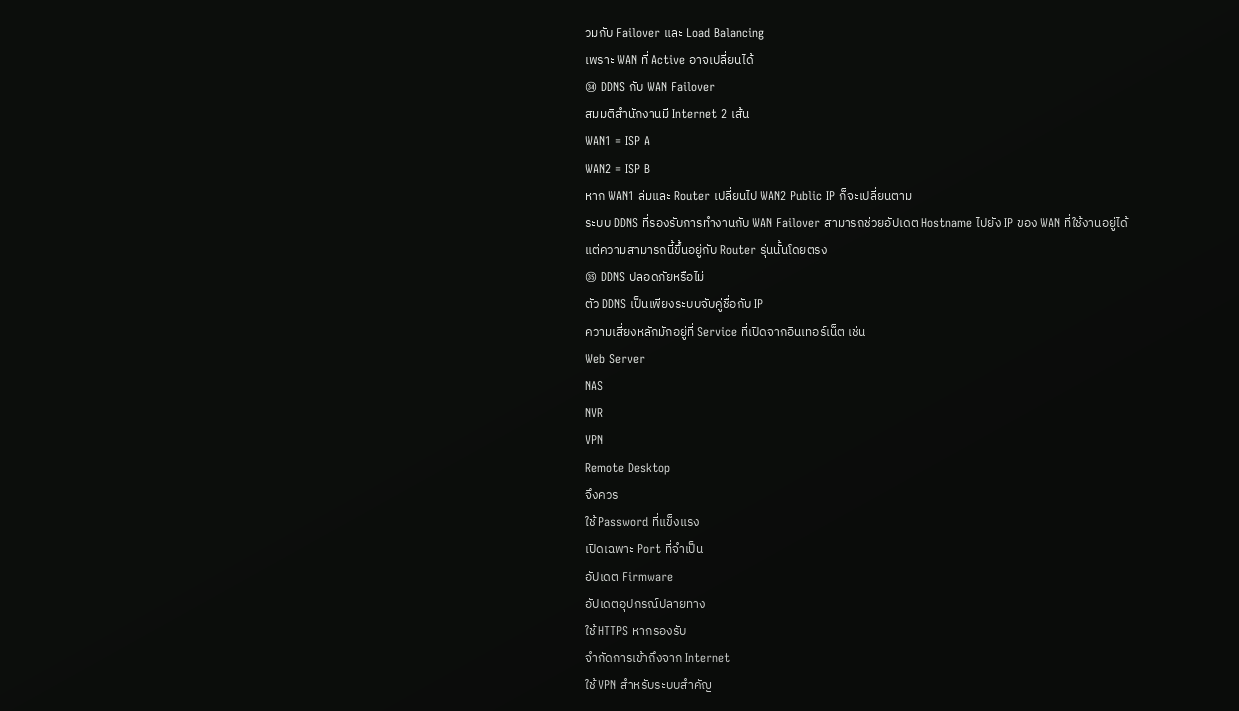วมกับ Failover และ Load Balancing
เพราะ WAN ที่ Active อาจเปลี่ยนได้
㉞ DDNS กับ WAN Failover
สมมติสำนักงานมี Internet 2 เส้น
WAN1 = ISP A
WAN2 = ISP B
หาก WAN1 ล่มและ Router เปลี่ยนไป WAN2 Public IP ก็จะเปลี่ยนตาม
ระบบ DDNS ที่รองรับการทำงานกับ WAN Failover สามารถช่วยอัปเดต Hostname ไปยัง IP ของ WAN ที่ใช้งานอยู่ได้
แต่ความสามารถนี้ขึ้นอยู่กับ Router รุ่นนั้นโดยตรง
㉟ DDNS ปลอดภัยหรือไม่
ตัว DDNS เป็นเพียงระบบจับคู่ชื่อกับ IP
ความเสี่ยงหลักมักอยู่ที่ Service ที่เปิดจากอินเทอร์เน็ต เช่น
Web Server
NAS
NVR
VPN
Remote Desktop
จึงควร
ใช้ Password ที่แข็งแรง
เปิดเฉพาะ Port ที่จำเป็น
อัปเดต Firmware
อัปเดตอุปกรณ์ปลายทาง
ใช้ HTTPS หากรองรับ
จำกัดการเข้าถึงจาก Internet
ใช้ VPN สำหรับระบบสำคัญ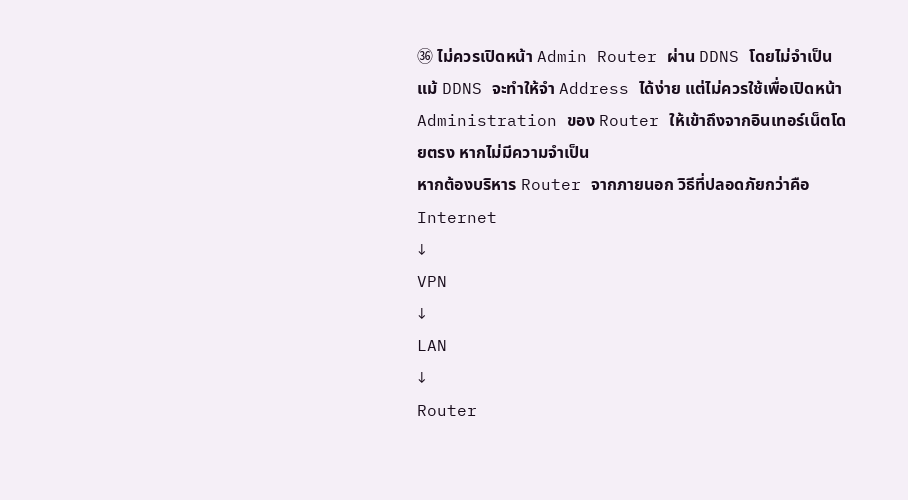㊱ ไม่ควรเปิดหน้า Admin Router ผ่าน DDNS โดยไม่จำเป็น
แม้ DDNS จะทำให้จำ Address ได้ง่าย แต่ไม่ควรใช้เพื่อเปิดหน้า Administration ของ Router ให้เข้าถึงจากอินเทอร์เน็ตโดยตรง หากไม่มีความจำเป็น
หากต้องบริหาร Router จากภายนอก วิธีที่ปลอดภัยกว่าคือ
Internet
↓
VPN
↓
LAN
↓
Router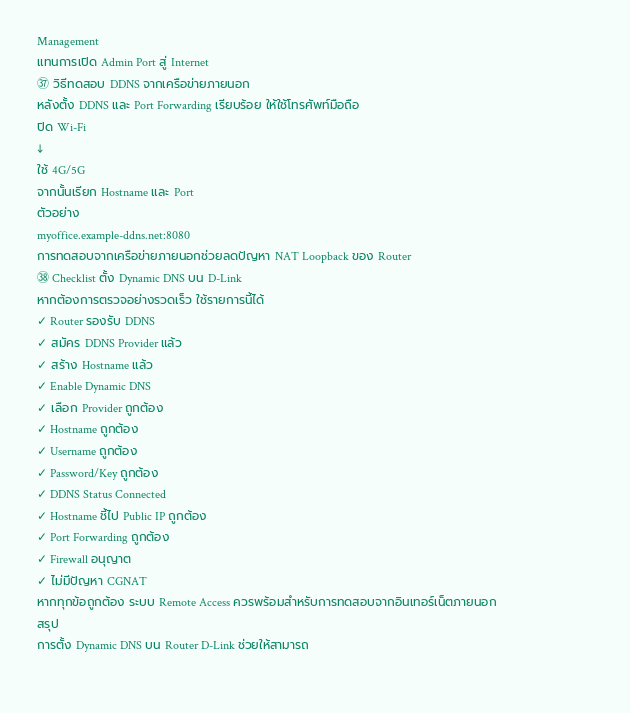Management
แทนการเปิด Admin Port สู่ Internet
㊲ วิธีทดสอบ DDNS จากเครือข่ายภายนอก
หลังตั้ง DDNS และ Port Forwarding เรียบร้อย ให้ใช้โทรศัพท์มือถือ
ปิด Wi-Fi
↓
ใช้ 4G/5G
จากนั้นเรียก Hostname และ Port
ตัวอย่าง
myoffice.example-ddns.net:8080
การทดสอบจากเครือข่ายภายนอกช่วยลดปัญหา NAT Loopback ของ Router
㊳ Checklist ตั้ง Dynamic DNS บน D-Link
หากต้องการตรวจอย่างรวดเร็ว ใช้รายการนี้ได้
✓ Router รองรับ DDNS
✓ สมัคร DDNS Provider แล้ว
✓ สร้าง Hostname แล้ว
✓ Enable Dynamic DNS
✓ เลือก Provider ถูกต้อง
✓ Hostname ถูกต้อง
✓ Username ถูกต้อง
✓ Password/Key ถูกต้อง
✓ DDNS Status Connected
✓ Hostname ชี้ไป Public IP ถูกต้อง
✓ Port Forwarding ถูกต้อง
✓ Firewall อนุญาต
✓ ไม่มีปัญหา CGNAT
หากทุกข้อถูกต้อง ระบบ Remote Access ควรพร้อมสำหรับการทดสอบจากอินเทอร์เน็ตภายนอก
สรุป
การตั้ง Dynamic DNS บน Router D-Link ช่วยให้สามารถ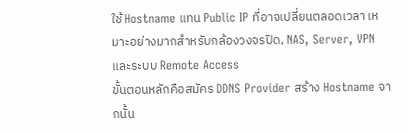ใช้ Hostname แทน Public IP ที่อาจเปลี่ยนตลอดเวลา เหมาะอย่างมากสำหรับกล้องวงจรปิด, NAS, Server, VPN และระบบ Remote Access
ขั้นตอนหลักคือสมัคร DDNS Provider สร้าง Hostname จากนั้น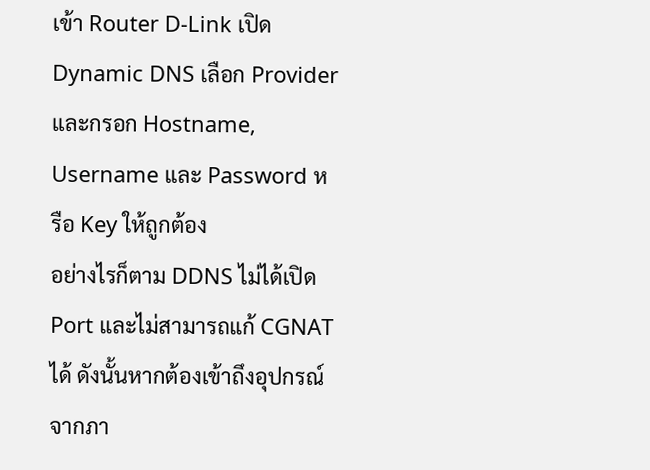เข้า Router D-Link เปิด Dynamic DNS เลือก Provider และกรอก Hostname, Username และ Password หรือ Key ให้ถูกต้อง
อย่างไรก็ตาม DDNS ไม่ได้เปิด Port และไม่สามารถแก้ CGNAT ได้ ดังนั้นหากต้องเข้าถึงอุปกรณ์จากภา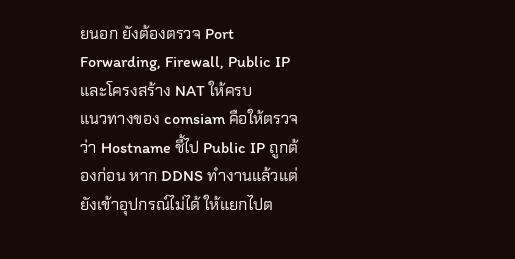ยนอก ยังต้องตรวจ Port Forwarding, Firewall, Public IP และโครงสร้าง NAT ให้ครบ
แนวทางของ comsiam คือให้ตรวจว่า Hostname ชี้ไป Public IP ถูกต้องก่อน หาก DDNS ทำงานแล้วแต่ยังเข้าอุปกรณ์ไม่ได้ ให้แยกไปต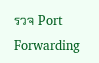รวจ Port Forwarding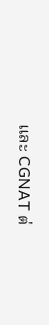และ CGNAT ต่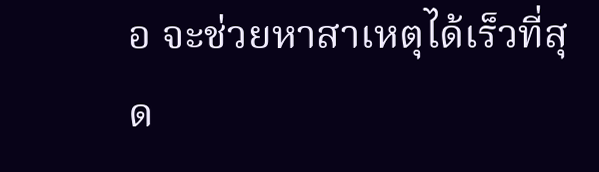อ จะช่วยหาสาเหตุได้เร็วที่สุด